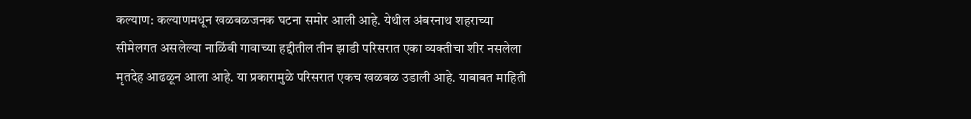कल्याण: कल्याणमधून खळबळजनक घटना समोर आली आहे. येथील अंबरनाथ शहराच्या सीमेलगत असलेल्या नाळिंबी गावाच्या हद्दीतील तीन झाडी परिसरात एका व्यक्तीचा शीर नसलेला मृतदेह आढळून आला आहे. या प्रकारामुळे परिसरात एकच खळबळ उडाली आहे. याबाबत माहिती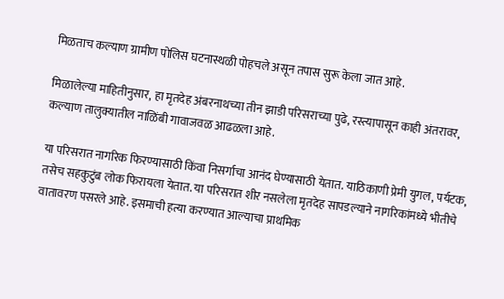मिळताच कल्याण ग्रामीण पोलिस घटनास्थळी पोहचले असून तपास सुरू केला जात आहे.

मिळालेल्या माहितीनुसार, हा मृतदेह अंबरनाथच्या तीन झाडी परिसराच्या पुढे, रस्त्यापासून काही अंतरावर, कल्याण तालुक्यातील नाळिंबी गावाजवळ आढळला आहे.

या परिसरात नागरिक फिरण्यासाठी किंवा निसर्गाचा आनंद घेण्यासाठी येतात. याठिकाणी प्रेमी युगल, पर्यटक, तसेच सहकुटुंब लोक फिरायला येतात. या परिसरात शीर नसलेला मृतदेह सापडल्याने नागरिकांमध्ये भीतीचे वातावरण पसरले आहे. इसमाची हत्या करण्यात आल्याचा प्राथमिक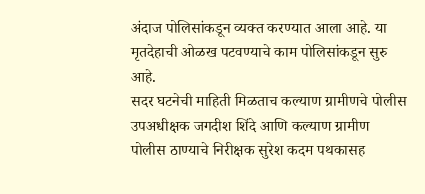अंदाज पोलिसांकडून व्यक्त करण्यात आला आहे. या मृतदेहाची ओळख पटवण्याचे काम पोलिसांकडून सुरु आहे.
सदर घटनेची माहिती मिळताच कल्याण ग्रामीणचे पोलीस उपअधीक्षक जगदीश शिंदे आणि कल्याण ग्रामीण पोलीस ठाण्याचे निरीक्षक सुरेश कदम पथकासह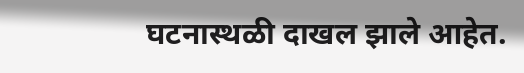घटनास्थळी दाखल झाले आहेत.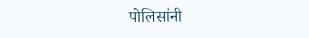पोलिसांनी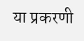या प्रकरणी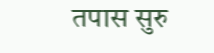तपास सुरु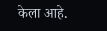केला आहे.